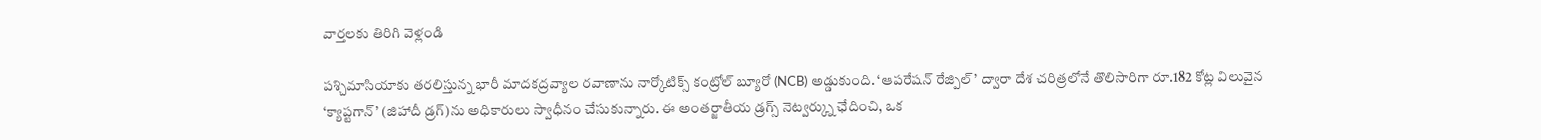వార్తలకు తిరిగి వెళ్లండి

పశ్చిమాసియాకు తరలిస్తున్న భారీ మాదకద్రవ్యాల రవాణాను నార్కోటిక్స్ కంట్రోల్ బ్యూరో (NCB) అడ్డుకుంది. ‘ఆపరేషన్ రేజ్పిల్’ ద్వారా దేశ చరిత్రలోనే తొలిసారిగా రూ.182 కోట్ల విలువైన ‘క్యాప్టగాన్’ (జిహాదీ డ్రగ్)ను అధికారులు స్వాధీనం చేసుకున్నారు. ఈ అంతర్జాతీయ డ్రగ్స్ నెట్వర్క్ను ఛేదించి, ఒక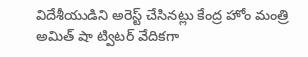విదేశీయుడిని అరెస్ట్ చేసినట్లు కేంద్ర హోం మంత్రి అమిత్ షా ట్విటర్ వేదికగా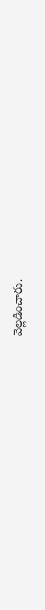వెల్లడించారు.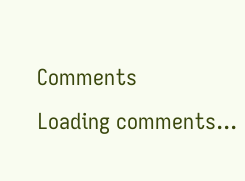Comments
Loading comments...